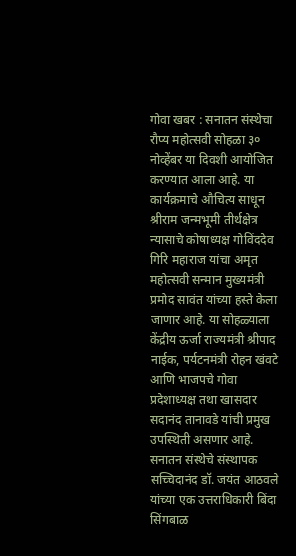गोवा खबर : सनातन संस्थेचा रौप्य महोत्सवी सोहळा ३० नोव्हेंबर या दिवशी आयोजित करण्यात आला आहे. या कार्यक्रमाचे औचित्य साधून श्रीराम जन्मभूमी तीर्थक्षेत्र न्यासाचे कोषाध्यक्ष गोविंददेव गिरि महाराज यांचा अमृत महोत्सवी सन्मान मुख्यमंत्री प्रमोद सावंत यांच्या हस्ते केला जाणार आहे. या सोहळ्याला केंद्रीय ऊर्जा राज्यमंत्री श्रीपाद नाईक, पर्यटनमंत्री रोहन खंवटे आणि भाजपचे गोवा प्रदेशाध्यक्ष तथा खासदार सदानंद तानावडे यांची प्रमुख उपस्थिती असणार आहे.
सनातन संस्थेचे संस्थापक सच्चिदानंद डॉ. जयंत आठवले यांच्या एक उत्तराधिकारी बिंदा सिंगबाळ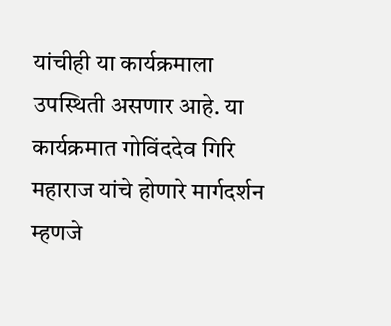यांचीही या कार्यक्रमाला उपस्थिती असणार आहे. या कार्यक्रमात गोविंददेव गिरि महाराज यांचे होणारे मार्गदर्शन म्हणजे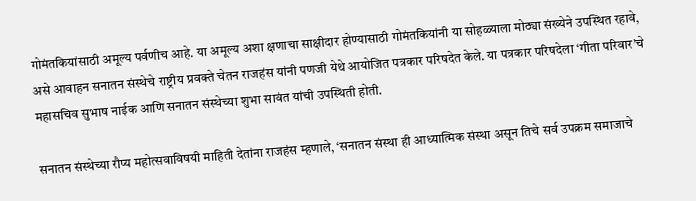गोमंतकियांसाठी अमूल्य पर्वणीच आहे. या अमूल्य अशा क्षणाचा साक्षीदार होण्यासाठी गोमंतकियांनी या सोहळ्याला मोठ्या संख्येने उपस्थित रहावे, असे आवाहन सनातन संस्थेचे राष्ट्रीय प्रवक्ते चेतन राजहंस यांनी पणजी येथे आयोजित पत्रकार परिषदेत केले. या पत्रकार परिषदेला ‘गीता परिवार’चे महासचिव सुभाष नाईक आणि सनातन संस्थेच्या शुभा सावंत यांची उपस्थिती होती.

सनातन संस्थेच्या रौप्य महोत्सवाविषयी माहिती देतांना राजहंस म्हणाले, ‘सनातन संस्था ही आध्यात्मिक संस्था असून तिचे सर्व उपक्रम समाजाचे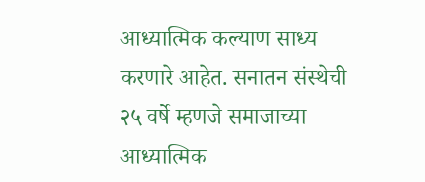आध्यात्मिक कल्याण साध्य करणारे आहेत. सनातन संस्थेची २५ वर्षे म्हणजे समाजाच्या आध्यात्मिक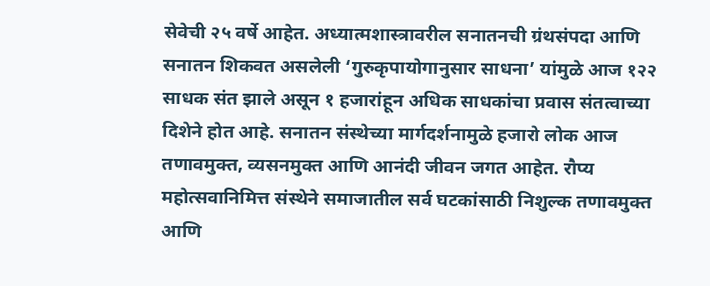सेवेची २५ वर्षे आहेत. अध्यात्मशास्त्रावरील सनातनची ग्रंथसंपदा आणि सनातन शिकवत असलेली ‘गुरुकृपायोगानुसार साधना’ यांमुळे आज १२२ साधक संत झाले असून १ हजारांहून अधिक साधकांचा प्रवास संतत्वाच्या दिशेने होत आहे. सनातन संस्थेच्या मार्गदर्शनामुळे हजारो लोक आज तणावमुक्त, व्यसनमुक्त आणि आनंदी जीवन जगत आहेत. रौप्य महोत्सवानिमित्त संस्थेने समाजातील सर्व घटकांसाठी निशुल्क तणावमुक्त आणि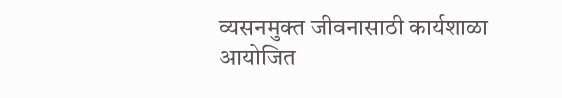व्यसनमुक्त जीवनासाठी कार्यशाळा आयोजित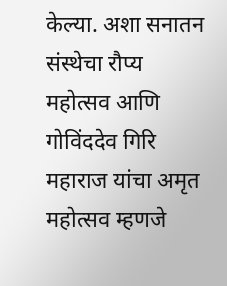केल्या. अशा सनातन संस्थेचा रौप्य महोत्सव आणि गोविंददेव गिरि महाराज यांचा अमृत महोत्सव म्हणजे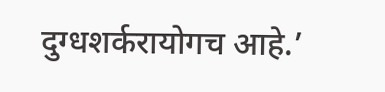दुग्धशर्करायोगच आहे.’